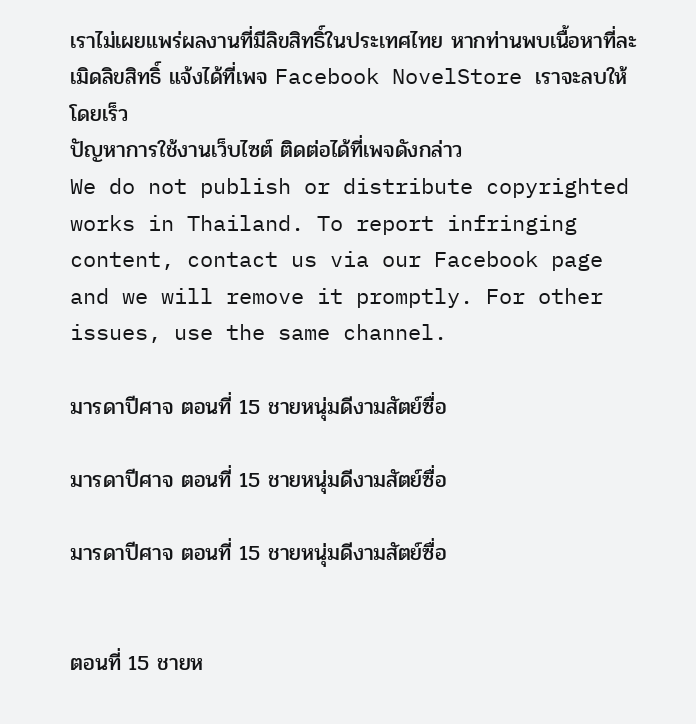เราไม่เผยแพร่ผลงานที่มีลิขสิทธิ์ในประเทศไทย หากท่านพบเนื้อหาที่ละเมิดลิขสิทธิ์ แจ้งได้ที่เพจ Facebook NovelStore เราจะลบให้โดยเร็ว
ปัญหาการใช้งานเว็บไซต์ ติดต่อได้ที่เพจดังกล่าว
We do not publish or distribute copyrighted works in Thailand. To report infringing content, contact us via our Facebook page and we will remove it promptly. For other issues, use the same channel.

มารดาปีศาจ ตอนที่ 15 ชายหนุ่มดีงามสัตย์ซื่อ

มารดาปีศาจ ตอนที่ 15 ชายหนุ่มดีงามสัตย์ซื่อ

มารดาปีศาจ ตอนที่ 15 ชายหนุ่มดีงามสัตย์ซื่อ


ตอนที่ 15 ชายห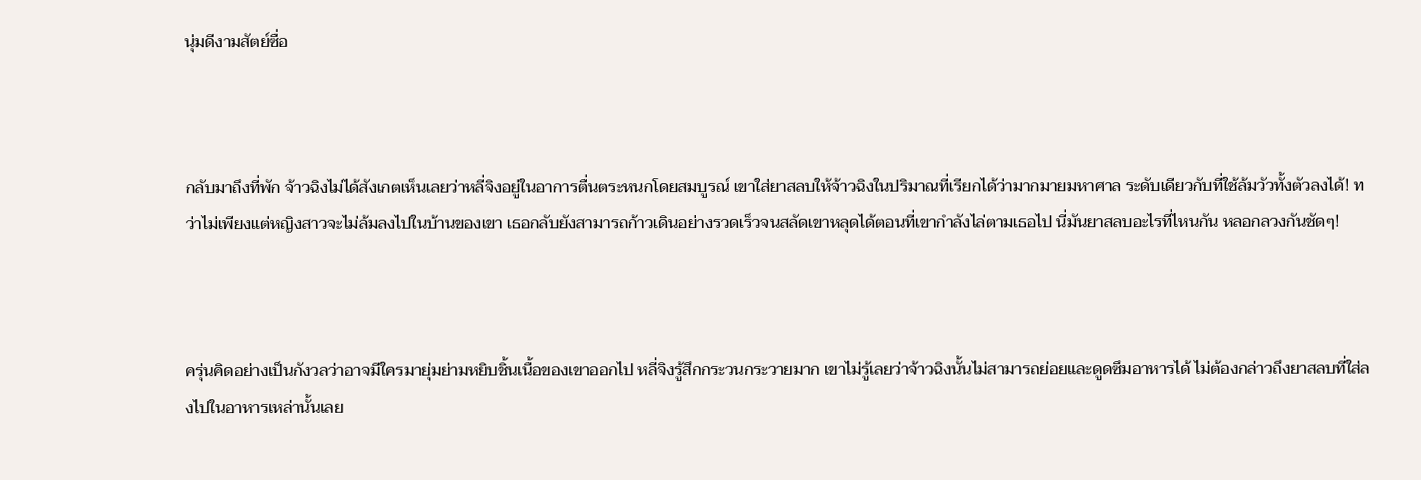นุ่มดีงามสัตย์ซื่อ



กลับมาถึงที่พัก จ้าวฉิงไม่ได้สังเกตเห็นเลยว่าหลี่จิงอยู่ในอาการตื่นตระหนกโดยสมบูรณ์ เขาใส่ยาสลบให้จ้าวฉิงในปริมาณที่เรียกได้ว่ามากมายมหาศาล ระดับเดียวกับที่ใช้ล้มวัวทั้งตัวลงได้! ทว่าไม่เพียงแต่หญิงสาวจะไม่ล้มลงไปในบ้านของเขา เธอกลับยังสามารถก้าวเดินอย่างรวดเร็วจนสลัดเขาหลุดได้ตอนที่เขากำลังไล่ตามเธอไป นี่มันยาสลบอะไรที่ไหนกัน หลอกลวงกันชัดๆ!



ครุ่นคิดอย่างเป็นกังวลว่าอาจมีใครมายุ่มย่ามหยิบชิ้นเนื้อของเขาออกไป หลี่จิงรู้สึกกระวนกระวายมาก เขาไม่รู้เลยว่าจ้าวฉิงนั้นไม่สามารถย่อยและดูดซึมอาหารได้ ไม่ต้องกล่าวถึงยาสลบที่ใส่ลงไปในอาหารเหล่านั้นเลย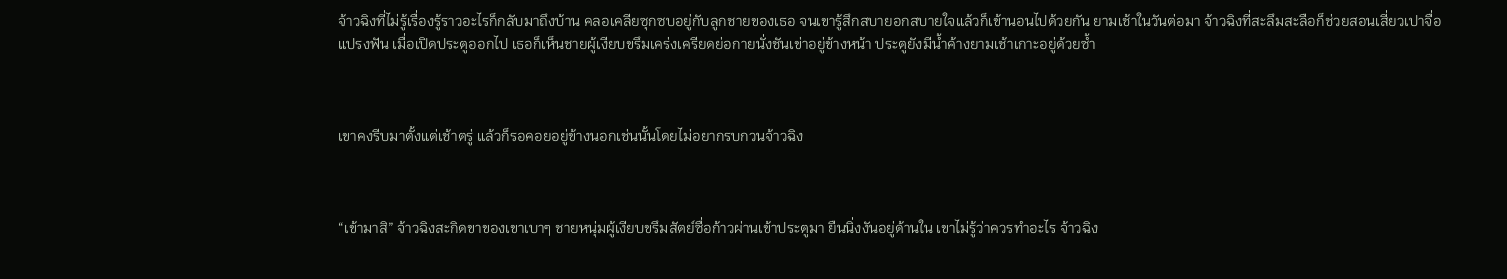จ้าวฉิงที่ไม่รู้เรื่องรู้ราวอะไรก็กลับมาถึงบ้าน คลอเคลียซุกซบอยู่กับลูกชายของเธอ จนเขารู้สึกสบายอกสบายใจแล้วก็เข้านอนไปด้วยกัน ยามเช้าในวันต่อมา จ้าวฉิงที่สะลึมสะลือก็ช่วยสอนเสี่ยวเปาจื่อแปรงฟัน เมื่อเปิดประตูออกไป เธอก็เห็นชายผู้เงียบขรึมเคร่งเครียดย่อกายนั่งชันเข่าอยู่ข้างหน้า ประตูยังมีน้ำค้างยามเช้าเกาะอยู่ด้วยซ้ำ



เขาคงรีบมาตั้งแต่เช้าตรู่ แล้วก็รอคอยอยู่ข้างนอกเช่นนั้นโดยไม่อยากรบกวนจ้าวฉิง



“เข้ามาสิ” จ้าวฉิงสะกิดขาของเขาเบาๆ ชายหนุ่มผู้เงียบขรึมสัตย์ซื่อก้าวผ่านเข้าประตูมา ยืนนิ่งงันอยู่ด้านใน เขาไม่รู้ว่าควรทำอะไร จ้าวฉิง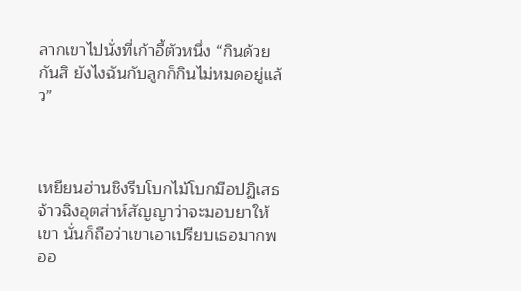ลากเขาไปนั่งที่เก้าอี้ตัวหนึ่ง “กินด้วยกันสิ ยังไงฉันกับลูกก็กินไม่หมดอยู่แล้ว”



เหยียนฮ่านชิงรีบโบกไม้โบกมือปฏิเสธ จ้าวฉิงอุตส่าห์สัญญาว่าจะมอบยาให้เขา นั่นก็ถือว่าเขาเอาเปรียบเธอมากพออ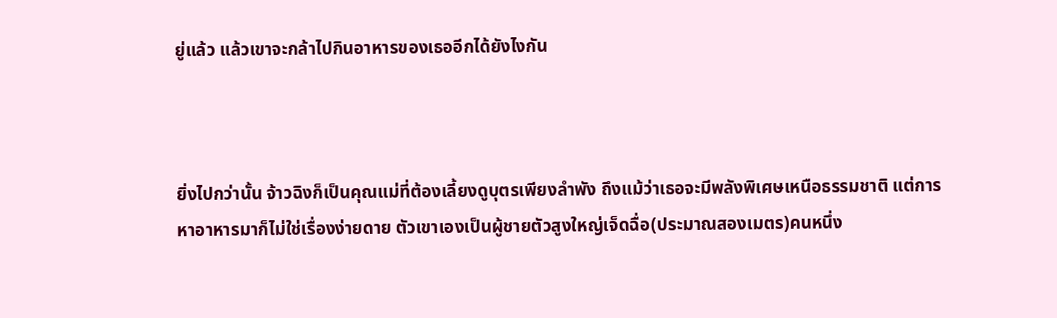ยู่แล้ว แล้วเขาจะกล้าไปกินอาหารของเธออีกได้ยังไงกัน



ยิ่งไปกว่านั้น จ้าวฉิงก็เป็นคุณแม่ที่ต้องเลี้ยงดูบุตรเพียงลำพัง ถึงแม้ว่าเธอจะมีพลังพิเศษเหนือธรรมชาติ แต่การหาอาหารมาก็ไม่ใช่เรื่องง่ายดาย ตัวเขาเองเป็นผู้ชายตัวสูงใหญ่เจ็ดฉื่อ(ประมาณสองเมตร)คนหนึ่ง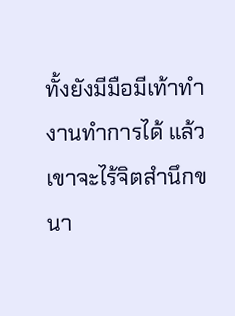ทั้งยังมีมือมีเท้าทำงานทำการได้ แล้วเขาจะไร้จิตสำนึกขนา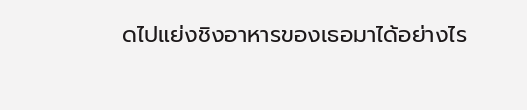ดไปแย่งชิงอาหารของเธอมาได้อย่างไร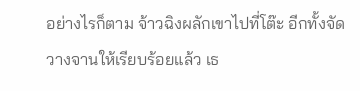อย่างไรก็ตาม จ้าวฉิงผลักเขาไปที่โต๊ะ อีกทั้งจัดวางจานให้เรียบร้อยแล้ว เธ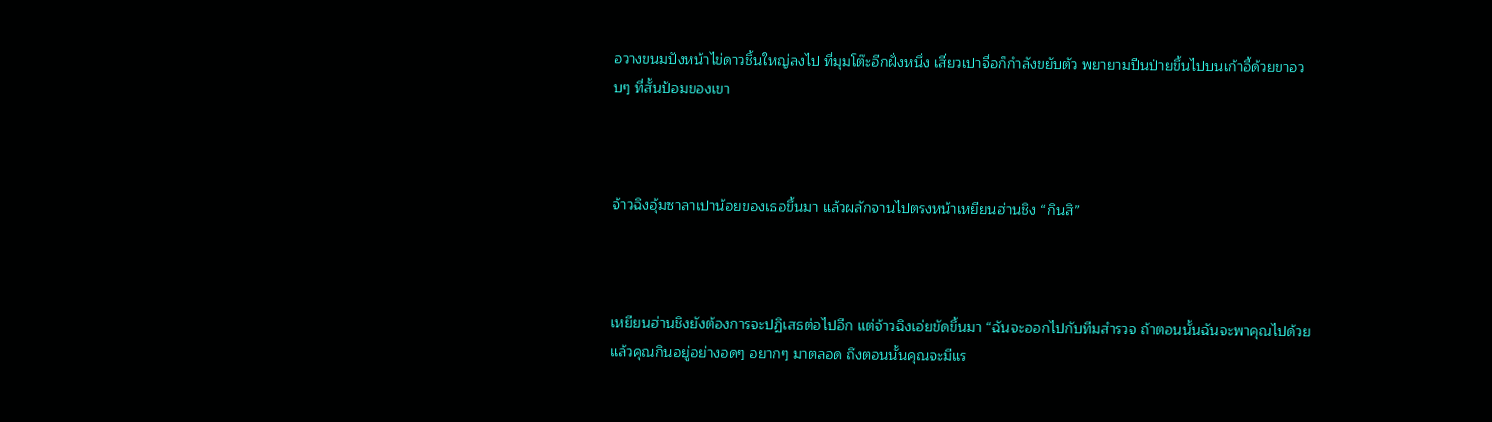อวางขนมปังหน้าไข่ดาวชิ้นใหญ่ลงไป ที่มุมโต๊ะอีกฝั่งหนึ่ง เสี่ยวเปาจื่อก็กำลังขยับตัว พยายามปีนป่ายขึ้นไปบนเก้าอี้ด้วยขาอวบๆ ที่สั้นป้อมของเขา



จ้าวฉิงอุ้มซาลาเปาน้อยของเธอขึ้นมา แล้วผลักจานไปตรงหน้าเหยียนฮ่านชิง “กินสิ”



เหยียนฮ่านชิงยังต้องการจะปฏิเสธต่อไปอีก แต่จ้าวฉิงเอ่ยขัดขึ้นมา “ฉันจะออกไปกับทีมสำรวจ ถ้าตอนนั้นฉันจะพาคุณไปด้วย แล้วคุณกินอยู่อย่างอดๆ อยากๆ มาตลอด ถึงตอนนั้นคุณจะมีแร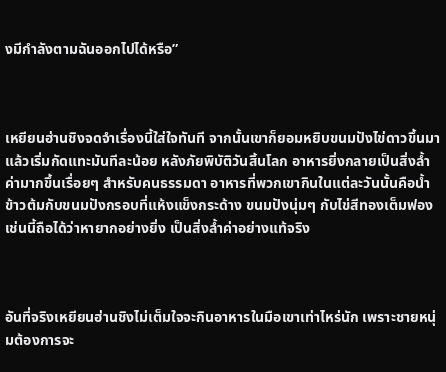งมีกำลังตามฉันออกไปได้หรือ”



เหยียนฮ่านชิงจดจำเรื่องนี้ใส่ใจทันที จากนั้นเขาก็ยอมหยิบขนมปังไข่ดาวขึ้นมา แล้วเริ่มกัดแทะมันทีละน้อย หลังภัยพิบัติวันสิ้นโลก อาหารยิ่งกลายเป็นสิ่งล้ำค่ามากขึ้นเรื่อยๆ สำหรับคนธรรมดา อาหารที่พวกเขากินในแต่ละวันนั้นคือน้ำข้าวต้มกับขนมปังกรอบที่แห้งแข็งกระด้าง ขนมปังนุ่มๆ กับไข่สีทองเต็มฟองเช่นนี้ถือได้ว่าหายากอย่างยิ่ง เป็นสิ่งล้ำค่าอย่างแท้จริง



อันที่จริงเหยียนฮ่านชิงไม่เต็มใจจะกินอาหารในมือเขาเท่าไหร่นัก เพราะชายหนุ่มต้องการจะ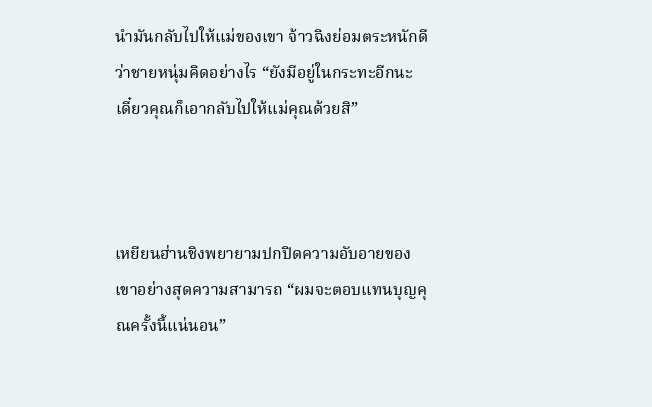นำมันกลับไปให้แม่ของเขา จ้าวฉิงย่อมตระหนักดีว่าชายหนุ่มคิดอย่างไร “ยังมีอยู่ในกระทะอีกนะ เดี๋ยวคุณก็เอากลับไปให้แม่คุณด้วยสิ”



เหยียนฮ่านชิงพยายามปกปิดความอับอายของเขาอย่างสุดความสามารถ “ผมจะตอบแทนบุญคุณครั้งนี้แน่นอน”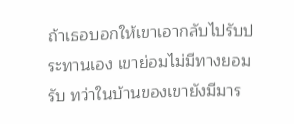ถ้าเธอบอกให้เขาเอากลับไปรับประทานเอง เขาย่อมไม่มีทางยอมรับ ทว่าในบ้านของเขายังมีมาร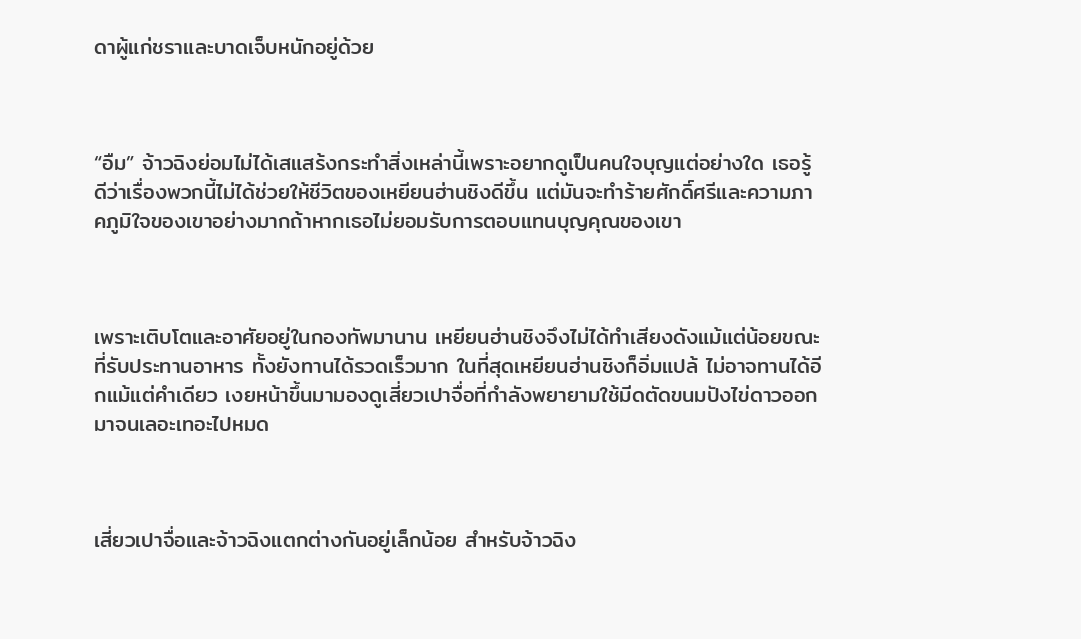ดาผู้แก่ชราและบาดเจ็บหนักอยู่ด้วย



“อืม” จ้าวฉิงย่อมไม่ได้เสแสร้งกระทำสิ่งเหล่านี้เพราะอยากดูเป็นคนใจบุญแต่อย่างใด เธอรู้ดีว่าเรื่องพวกนี้ไม่ได้ช่วยให้ชีวิตของเหยียนฮ่านชิงดีขึ้น แต่มันจะทำร้ายศักดิ์ศรีและความภาคภูมิใจของเขาอย่างมากถ้าหากเธอไม่ยอมรับการตอบแทนบุญคุณของเขา



เพราะเติบโตและอาศัยอยู่ในกองทัพมานาน เหยียนฮ่านชิงจึงไม่ได้ทำเสียงดังแม้แต่น้อยขณะที่รับประทานอาหาร ทั้งยังทานได้รวดเร็วมาก ในที่สุดเหยียนฮ่านชิงก็อิ่มแปล้ ไม่อาจทานได้อีกแม้แต่คำเดียว เงยหน้าขึ้นมามองดูเสี่ยวเปาจื่อที่กำลังพยายามใช้มีดตัดขนมปังไข่ดาวออกมาจนเลอะเทอะไปหมด



เสี่ยวเปาจื่อและจ้าวฉิงแตกต่างกันอยู่เล็กน้อย สำหรับจ้าวฉิง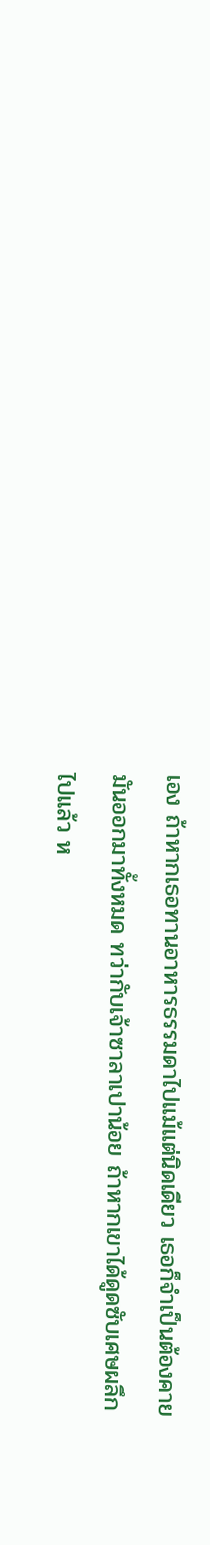เอง ถ้าหากเธอทานอาหารธรรมดาไปแม้แต่นิดเดียว เธอก็จำเป็นต้องคายมันออกมาทั้งหมด ทว่ากับเจ้าซาลาเปาน้อย ถ้าหากเขาได้ดูดซับเศษผลึกไปแล้ว ห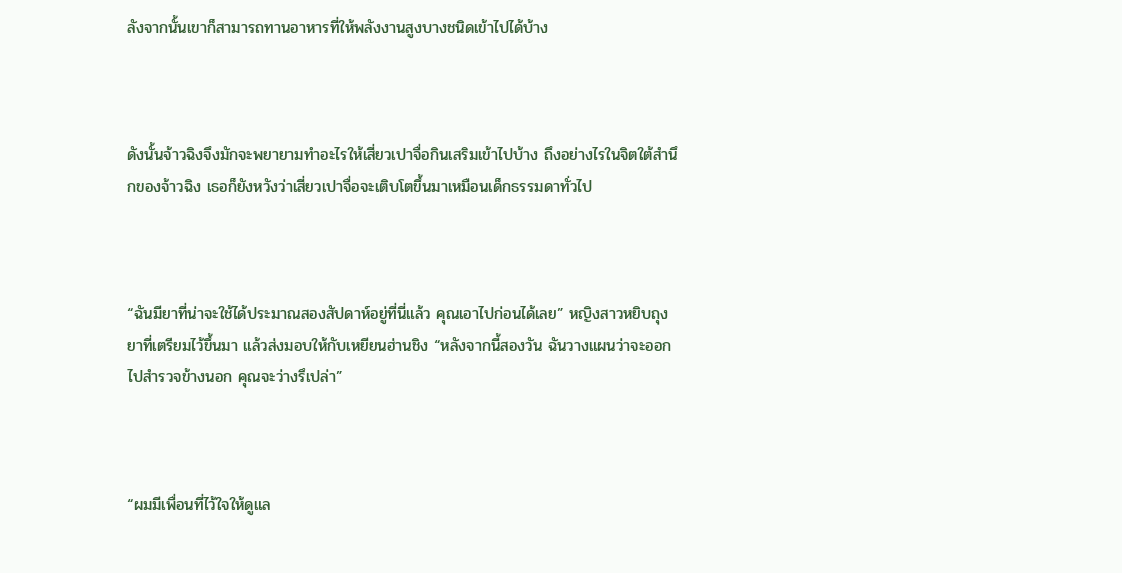ลังจากนั้นเขาก็สามารถทานอาหารที่ให้พลังงานสูงบางชนิดเข้าไปได้บ้าง



ดังนั้นจ้าวฉิงจึงมักจะพยายามทำอะไรให้เสี่ยวเปาจื่อกินเสริมเข้าไปบ้าง ถึงอย่างไรในจิตใต้สำนึกของจ้าวฉิง เธอก็ยังหวังว่าเสี่ยวเปาจื่อจะเติบโตขึ้นมาเหมือนเด็กธรรมดาทั่วไป



“ฉันมียาที่น่าจะใช้ได้ประมาณสองสัปดาห์อยู่ที่นี่แล้ว คุณเอาไปก่อนได้เลย” หญิงสาวหยิบถุงยาที่เตรียมไว้ขึ้นมา แล้วส่งมอบให้กับเหยียนฮ่านชิง “หลังจากนี้สองวัน ฉันวางแผนว่าจะออกไปสำรวจข้างนอก คุณจะว่างรึเปล่า”



“ผมมีเพื่อนที่ไว้ใจให้ดูแล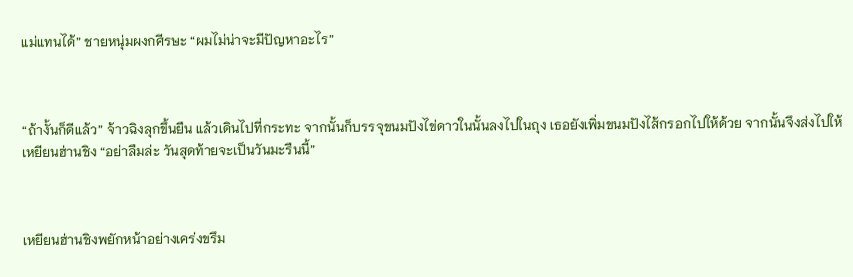แม่แทนได้” ชายหนุ่มผงกศีรษะ “ผมไม่น่าจะมีปัญหาอะไร”



“ถ้างั้นก็ดีแล้ว” จ้าวฉิงลุกขึ้นยืน แล้วเดินไปที่กระทะ จากนั้นก็บรรจุขนมปังไข่ดาวในนั้นลงไปในถุง เธอยังเพิ่มขนมปังไส้กรอกไปให้ด้วย จากนั้นจึงส่งไปให้เหยียนฮ่านชิง “อย่าลืมล่ะ วันสุดท้ายจะเป็นวันมะรืนนี้”



เหยียนฮ่านชิงพยักหน้าอย่างเคร่งขรึม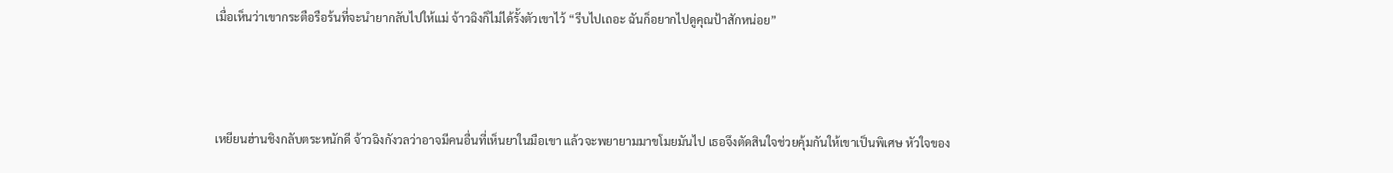เมื่อเห็นว่าเขากระตือรือร้นที่จะนำยากลับไปให้แม่ จ้าวฉิงก็ไม่ได้รั้งตัวเขาไว้ “รีบไปเถอะ ฉันก็อยากไปดูคุณป้าสักหน่อย”



เหยียนฮ่านชิงกลับตระหนักดี จ้าวฉิงกังวลว่าอาจมีคนอื่นที่เห็นยาในมือเขา แล้วจะพยายามมาขโมยมันไป เธอจึงตัดสินใจช่วยคุ้มกันให้เขาเป็นพิเศษ หัวใจของ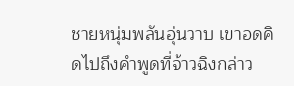ชายหนุ่มพลันอุ่นวาบ เขาอดคิดไปถึงคำพูดที่จ้าวฉิงกล่าว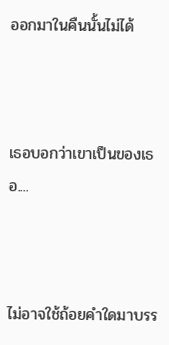ออกมาในคืนนั้นไม่ได้



เธอบอกว่าเขาเป็นของเธอ....



ไม่อาจใช้ถ้อยคำใดมาบรร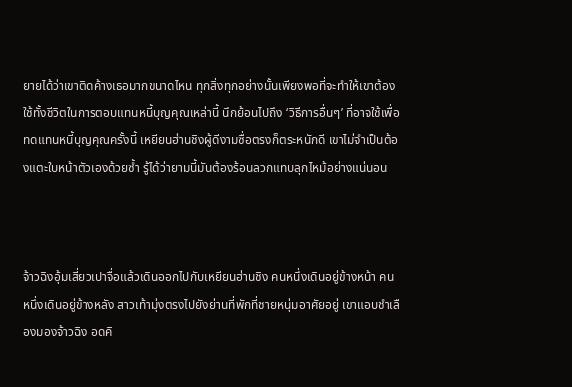ยายได้ว่าเขาติดค้างเธอมากขนาดไหน ทุกสิ่งทุกอย่างนั้นเพียงพอที่จะทำให้เขาต้องใช้ทั้งชีวิตในการตอบแทนหนี้บุญคุณเหล่านี้ นึกย้อนไปถึง ‘วิธีการอื่นๆ’ ที่อาจใช้เพื่อทดแทนหนี้บุญคุณครั้งนี้ เหยียนฮ่านชิงผู้ดีงามซื่อตรงก็ตระหนักดี เขาไม่จำเป็นต้องแตะใบหน้าตัวเองด้วยซ้ำ รู้ได้ว่ายามนี้มันต้องร้อนลวกแทบลุกไหม้อย่างแน่นอน



จ้าวฉิงอุ้มเสี่ยวเปาจื่อแล้วเดินออกไปกับเหยียนฮ่านชิง คนหนึ่งเดินอยู่ข้างหน้า คนหนึ่งเดินอยู่ข้างหลัง สาวเท้ามุ่งตรงไปยังย่านที่พักที่ชายหนุ่มอาศัยอยู่ เขาแอบชำเลืองมองจ้าวฉิง อดคิ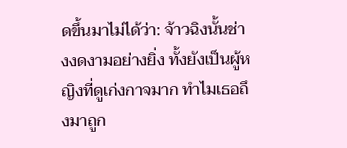ดขึ้นมาไม่ได้ว่า: จ้าวฉิงนั้นช่างงดงามอย่างยิ่ง ทั้งยังเป็นผู้หญิงที่ดูเก่งกาจมาก ทำไมเธอถึงมาถูก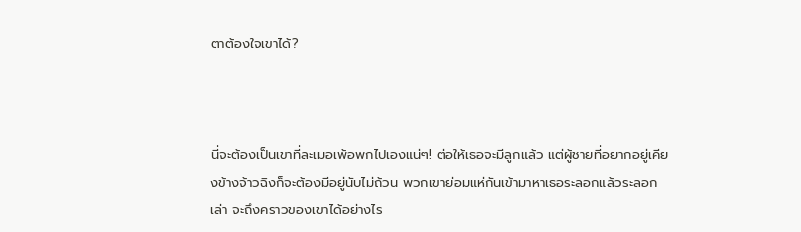ตาต้องใจเขาได้?



นี่จะต้องเป็นเขาที่ละเมอเพ้อพกไปเองแน่ๆ! ต่อให้เธอจะมีลูกแล้ว แต่ผู้ชายที่อยากอยู่เคียงข้างจ้าวฉิงก็จะต้องมีอยู่นับไม่ถ้วน พวกเขาย่อมแห่กันเข้ามาหาเธอระลอกแล้วระลอกเล่า จะถึงคราวของเขาได้อย่างไร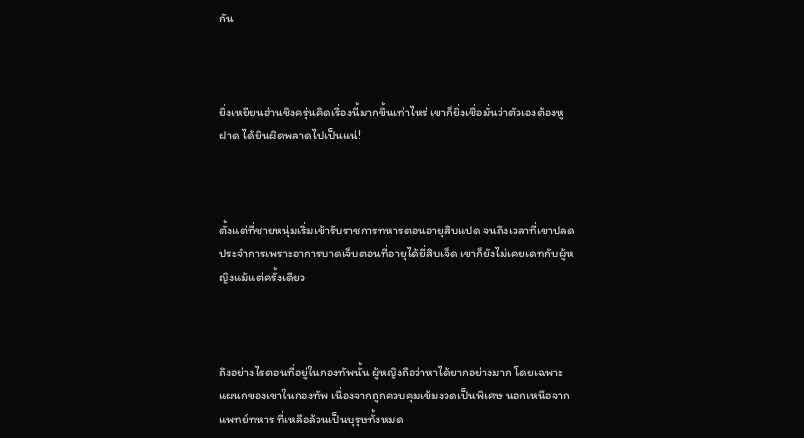กัน



ยิ่งเหยียนฮ่านชิงครุ่นคิดเรื่องนี้มากขึ้นเท่าไหร่ เขาก็ยิ่งเชื่อมั่นว่าตัวเองต้องหูฝาด ได้ยินผิดพลาดไปเป็นแน่!



ตั้งแต่ที่ชายหนุ่มเริ่มเข้ารับราชการทหารตอนอายุสิบแปด จนถึงเวลาที่เขาปลดประจำการเพราะอาการบาดเจ็บตอนที่อายุได้ยี่สิบเจ็ด เขาก็ยังไม่เคยเดทกับผู้หญิงแม้แต่ครั้งเดียว



ถึงอย่างไรตอนที่อยู่ในกองทัพนั้น ผู้หญิงถือว่าหาได้ยากอย่างมาก โดยเฉพาะแผนกของเขาในกองทัพ เนื่องจากถูกควบคุมเข้มงวดเป็นพิเศษ นอกเหนือจากแพทย์ทหาร ที่เหลือล้วนเป็นบุรุษทั้งหมด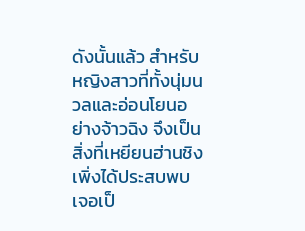ดังนั้นแล้ว สำหรับหญิงสาวที่ทั้งนุ่มนวลและอ่อนโยนอย่างจ้าวฉิง จึงเป็นสิ่งที่เหยียนฮ่านชิงเพิ่งได้ประสบพบเจอเป็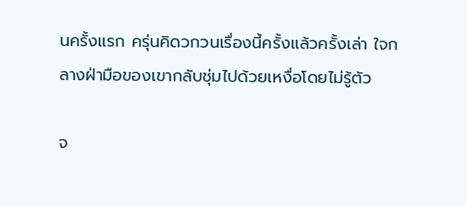นครั้งแรก ครุ่นคิดวกวนเรื่องนี้ครั้งแล้วครั้งเล่า ใจกลางฝ่ามือของเขากลับชุ่มไปด้วยเหงื่อโดยไม่รู้ตัว

จ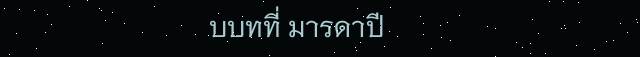บบทที่ มารดาปี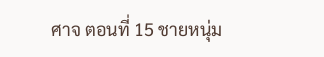ศาจ ตอนที่ 15 ชายหนุ่ม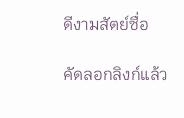ดีงามสัตย์ซื่อ

คัดลอกลิงก์แล้ว